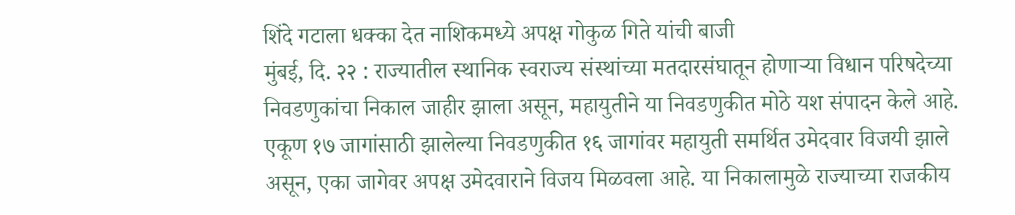शिंदे गटाला धक्का देत नाशिकमध्ये अपक्ष गोकुळ गिते यांची बाजी
मुंबई, दि. २२ : राज्यातील स्थानिक स्वराज्य संस्थांच्या मतदारसंघातून होणाऱ्या विधान परिषदेच्या निवडणुकांचा निकाल जाहीर झाला असून, महायुतीने या निवडणुकीत मोठे यश संपादन केले आहे. एकूण १७ जागांसाठी झालेल्या निवडणुकीत १६ जागांवर महायुती समर्थित उमेदवार विजयी झाले असून, एका जागेवर अपक्ष उमेदवाराने विजय मिळवला आहे. या निकालामुळे राज्याच्या राजकीय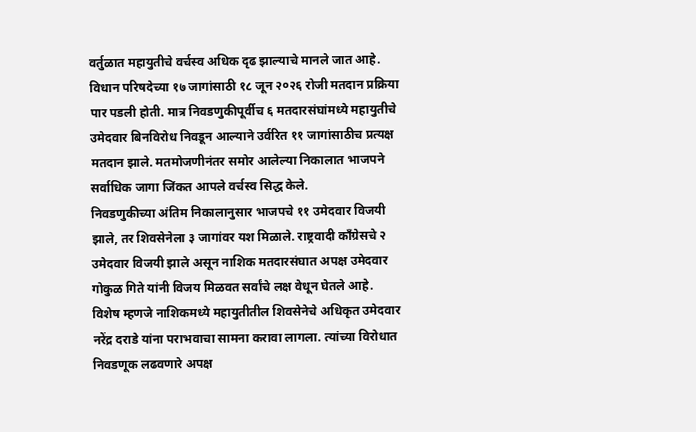वर्तुळात महायुतीचे वर्चस्व अधिक दृढ झाल्याचे मानले जात आहे.
विधान परिषदेच्या १७ जागांसाठी १८ जून २०२६ रोजी मतदान प्रक्रिया पार पडली होती. मात्र निवडणुकीपूर्वीच ६ मतदारसंघांमध्ये महायुतीचे उमेदवार बिनविरोध निवडून आल्याने उर्वरित ११ जागांसाठीच प्रत्यक्ष मतदान झाले. मतमोजणीनंतर समोर आलेल्या निकालात भाजपने सर्वाधिक जागा जिंकत आपले वर्चस्व सिद्ध केले.
निवडणुकीच्या अंतिम निकालानुसार भाजपचे ११ उमेदवार विजयी झाले, तर शिवसेनेला ३ जागांवर यश मिळाले. राष्ट्रवादी काँग्रेसचे २ उमेदवार विजयी झाले असून नाशिक मतदारसंघात अपक्ष उमेदवार गोकुळ गिते यांनी विजय मिळवत सर्वांचे लक्ष वेधून घेतले आहे.
विशेष म्हणजे नाशिकमध्ये महायुतीतील शिवसेनेचे अधिकृत उमेदवार नरेंद्र दराडे यांना पराभवाचा सामना करावा लागला. त्यांच्या विरोधात निवडणूक लढवणारे अपक्ष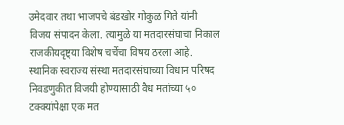उमेदवार तथा भाजपचे बंडखोर गोकुळ गिते यांनी विजय संपादन केला. त्यामुळे या मतदारसंघाचा निकाल राजकीयदृष्ट्या विशेष चर्चेचा विषय ठरला आहे.
स्थानिक स्वराज्य संस्था मतदारसंघाच्या विधान परिषद निवडणुकीत विजयी होण्यासाठी वैध मतांच्या ५० टक्क्यांपेक्षा एक मत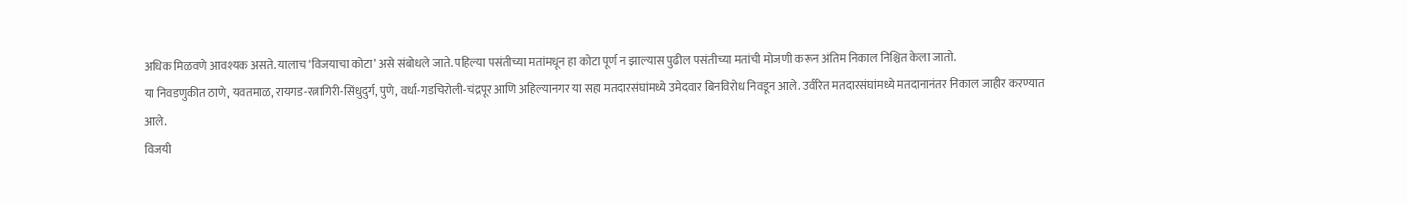अधिक मिळवणे आवश्यक असते. यालाच ‘विजयाचा कोटा’ असे संबोधले जाते. पहिल्या पसंतीच्या मतांमधून हा कोटा पूर्ण न झाल्यास पुढील पसंतीच्या मतांची मोजणी करून अंतिम निकाल निश्चित केला जातो.
या निवडणुकीत ठाणे, यवतमाळ, रायगड-रत्नागिरी-सिंधुदुर्ग, पुणे, वर्धा-गडचिरोली-चंद्रपूर आणि अहिल्यानगर या सहा मतदारसंघांमध्ये उमेदवार बिनविरोध निवडून आले. उर्वरित मतदारसंघांमध्ये मतदानानंतर निकाल जाहीर करण्यात आले.
विजयी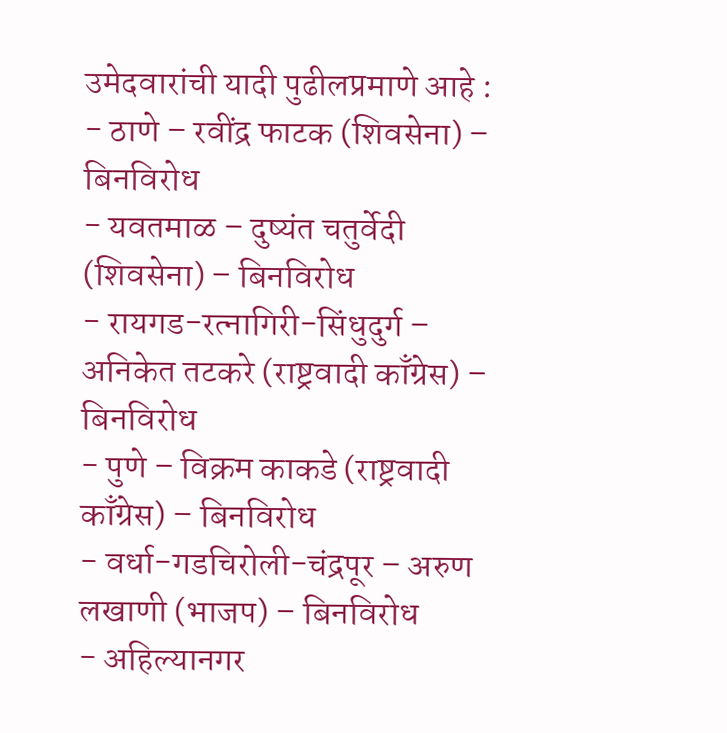उमेदवारांची यादी पुढीलप्रमाणे आहे :
- ठाणे – रवींद्र फाटक (शिवसेना) – बिनविरोध
- यवतमाळ – दुष्यंत चतुर्वेदी (शिवसेना) – बिनविरोध
- रायगड-रत्नागिरी-सिंधुदुर्ग – अनिकेत तटकरे (राष्ट्रवादी काँग्रेस) – बिनविरोध
- पुणे – विक्रम काकडे (राष्ट्रवादी काँग्रेस) – बिनविरोध
- वर्धा-गडचिरोली-चंद्रपूर – अरुण लखाणी (भाजप) – बिनविरोध
- अहिल्यानगर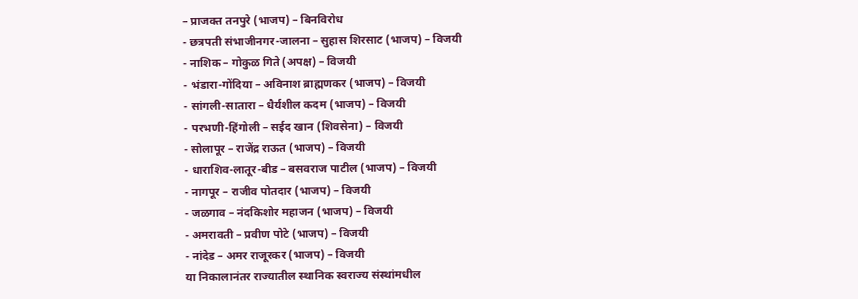– प्राजक्त तनपुरे (भाजप) – बिनविरोध
- छत्रपती संभाजीनगर-जालना – सुहास शिरसाट (भाजप) – विजयी
- नाशिक – गोकुळ गिते (अपक्ष) – विजयी
- भंडारा-गोंदिया – अविनाश ब्राह्मणकर (भाजप) – विजयी
- सांगली-सातारा – धैर्यशील कदम (भाजप) – विजयी
- परभणी-हिंगोली – सईद खान (शिवसेना) – विजयी
- सोलापूर – राजेंद्र राऊत (भाजप) – विजयी
- धाराशिव-लातूर-बीड – बसवराज पाटील (भाजप) – विजयी
- नागपूर – राजीव पोतदार (भाजप) – विजयी
- जळगाव – नंदकिशोर महाजन (भाजप) – विजयी
- अमरावती – प्रवीण पोटे (भाजप) – विजयी
- नांदेड – अमर राजूरकर (भाजप) – विजयी
या निकालानंतर राज्यातील स्थानिक स्वराज्य संस्थांमधील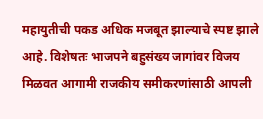महायुतीची पकड अधिक मजबूत झाल्याचे स्पष्ट झाले आहे. विशेषतः भाजपने बहुसंख्य जागांवर विजय मिळवत आगामी राजकीय समीकरणांसाठी आपली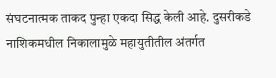संघटनात्मक ताकद पुन्हा एकदा सिद्ध केली आहे. दुसरीकडे नाशिकमधील निकालामुळे महायुतीतील अंतर्गत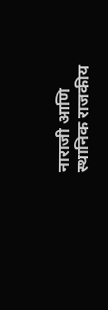नाराजी आणि स्थानिक राजकीय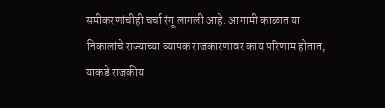समीकरणांचीही चर्चा रंगू लागली आहे. आगामी काळात या निकालांचे राज्याच्या व्यापक राजकारणावर काय परिणाम होतात, याकडे राजकीय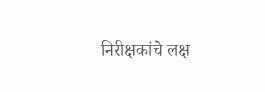निरीक्षकांचे लक्ष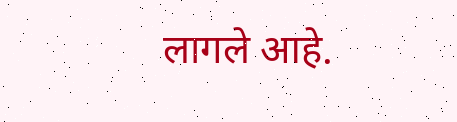लागले आहे.